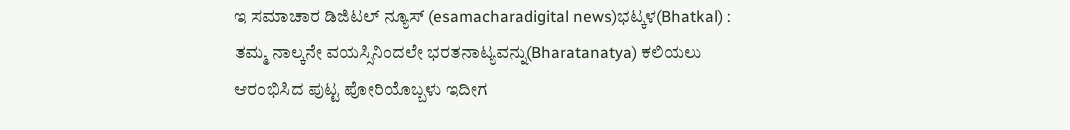ಇ ಸಮಾಚಾರ ಡಿಜಿಟಲ್ ನ್ಯೂಸ್ (esamacharadigital news)ಭಟ್ಕಳ(Bhatkal) : ತಮ್ಮ ನಾಲ್ಕನೇ ವಯಸ್ಸಿನಿಂದಲೇ ಭರತನಾಟ್ಯವನ್ನು(Bharatanatya) ಕಲಿಯಲು ಆರಂಭಿಸಿದ ಪುಟ್ಟ ಪೋರಿಯೊಬ್ಬಳು ಇದೀಗ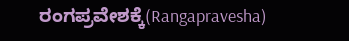ರಂಗಪ್ರವೇಶಕ್ಕೆ(Rangapravesha)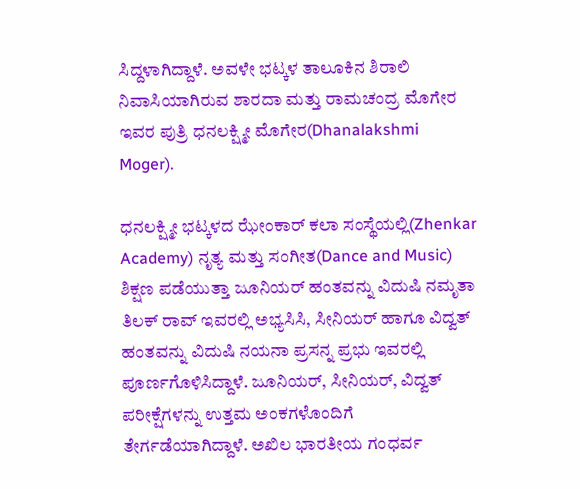ಸಿದ್ದಳಾಗಿದ್ದಾಳೆ. ಅವಳೇ ಭಟ್ಕಳ ತಾಲೂಕಿನ ಶಿರಾಲಿ ನಿವಾಸಿಯಾಗಿರುವ ಶಾರದಾ ಮತ್ತು ರಾಮಚಂದ್ರ ಮೊಗೇರ ಇವರ ಪುತ್ರಿ ಧನಲಕ್ಷ್ಮೀ ಮೊಗೇರ(Dhanalakshmi Moger).

ಧನಲಕ್ಷ್ಮೀ ಭಟ್ಕಳದ ಝೇಂಕಾರ್ ಕಲಾ ಸಂಸ್ಥೆಯಲ್ಲಿ(Zhenkar Academy) ನೃತ್ಯ ಮತ್ತು ಸಂಗೀತ(Dance and Music) ಶಿಕ್ಷಣ ಪಡೆಯುತ್ತಾ ಜೂನಿಯರ್ ಹಂತವನ್ನು ವಿದುಷಿ ನಮೃತಾ ತಿಲಕ್ ರಾವ್ ಇವರಲ್ಲಿ ಅಭ್ಯಸಿಸಿ, ಸೀನಿಯರ್ ಹಾಗೂ ವಿದ್ವತ್ ಹಂತವನ್ನು ವಿದುಷಿ ನಯನಾ ಪ್ರಸನ್ನ ಪ್ರಭು ಇವರಲ್ಲಿ ಪೂರ್ಣಗೊಳಿಸಿದ್ದಾಳೆ. ಜೂನಿಯರ್, ಸೀನಿಯರ್, ವಿದ್ವತ್ ಪರೀಕ್ಷೆಗಳನ್ನು ಉತ್ತಮ ಅಂಕಗಳೊಂದಿಗೆ ತೇರ್ಗಡೆಯಾಗಿದ್ದಾಳೆ. ಅಖಿಲ ಭಾರತೀಯ ಗಂಧರ್ವ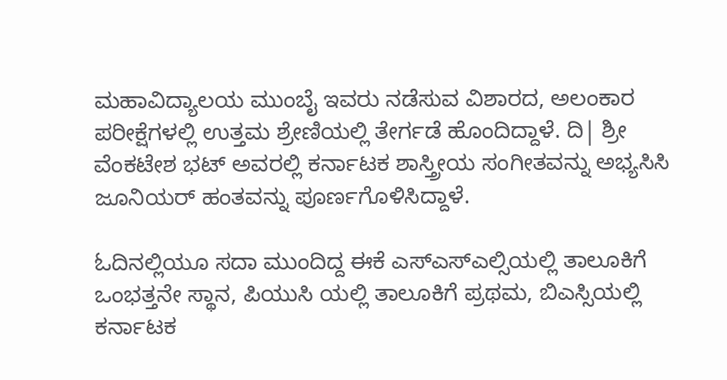ಮಹಾವಿದ್ಯಾಲಯ ಮುಂಬೈ ಇವರು ನಡೆಸುವ ವಿಶಾರದ, ಅಲಂಕಾರ ಪರೀಕ್ಷೆಗಳಲ್ಲಿ ಉತ್ತಮ ಶ್ರೇಣಿಯಲ್ಲಿ ತೇರ್ಗಡೆ ಹೊಂದಿದ್ದಾಳೆ. ದಿ| ಶ್ರೀ ವೆಂಕಟೇಶ ಭಟ್ ಅವರಲ್ಲಿ ಕರ್ನಾಟಕ ಶಾಸ್ತ್ರೀಯ ಸಂಗೀತವನ್ನು ಅಭ್ಯಸಿಸಿ ಜೂನಿಯರ್ ಹಂತವನ್ನು ಪೂರ್ಣಗೊಳಿಸಿದ್ದಾಳೆ.

ಓದಿನಲ್ಲಿಯೂ ಸದಾ ಮುಂದಿದ್ದ ಈಕೆ ಎಸ್ಎಸ್ಎಲ್ಸಿಯಲ್ಲಿ ತಾಲೂಕಿಗೆ ಒಂಭತ್ತನೇ ಸ್ಥಾನ, ಪಿಯುಸಿ ಯಲ್ಲಿ ತಾಲೂಕಿಗೆ ಪ್ರಥಮ, ಬಿಎಸ್ಸಿಯಲ್ಲಿ ಕರ್ನಾಟಕ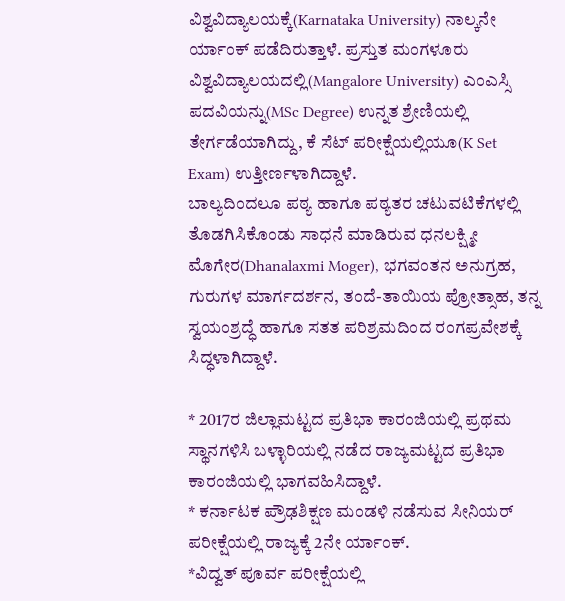ವಿಶ್ವವಿದ್ಯಾಲಯಕ್ಕೆ(Karnataka University) ನಾಲ್ಕನೇ ರ್ಯಾಂಕ್ ಪಡೆದಿರುತ್ತಾಳೆ. ಪ್ರಸ್ತುತ ಮಂಗಳೂರು ವಿಶ್ವವಿದ್ಯಾಲಯದಲ್ಲಿ(Mangalore University) ಎಂಎಸ್ಸಿ ಪದವಿಯನ್ನು(MSc Degree) ಉನ್ನತ ಶ್ರೇಣಿಯಲ್ಲಿ ತೇರ್ಗಡೆಯಾಗಿದ್ದು, ಕೆ ಸೆಟ್ ಪರೀಕ್ಷೆಯಲ್ಲಿಯೂ(K Set Exam) ಉತ್ತೀರ್ಣಳಾಗಿದ್ದಾಳೆ.
ಬಾಲ್ಯದಿಂದಲೂ ಪಠ್ಯ ಹಾಗೂ ಪಠ್ಯತರ ಚಟುವಟಿಕೆಗಳಲ್ಲಿ ತೊಡಗಿಸಿಕೊಂಡು ಸಾಧನೆ ಮಾಡಿರುವ ಧನಲಕ್ಷ್ಮೀ ಮೊಗೇರ(Dhanalaxmi Moger), ಭಗವಂತನ ಅನುಗ್ರಹ, ಗುರುಗಳ ಮಾರ್ಗದರ್ಶನ, ತಂದೆ-ತಾಯಿಯ ಪ್ರೋತ್ಸಾಹ, ತನ್ನ ಸ್ವಯಂಶ್ರದ್ಧೆ ಹಾಗೂ ಸತತ ಪರಿಶ್ರಮದಿಂದ ರಂಗಪ್ರವೇಶಕ್ಕೆ ಸಿದ್ಧಳಾಗಿದ್ದಾಳೆ.

* 2017ರ ಜಿಲ್ಲಾಮಟ್ಟದ ಪ್ರತಿಭಾ ಕಾರಂಜಿಯಲ್ಲಿ ಪ್ರಥಮ ಸ್ಥಾನಗಳಿಸಿ ಬಳ್ಳಾರಿಯಲ್ಲಿ ನಡೆದ ರಾಜ್ಯಮಟ್ಟದ ಪ್ರತಿಭಾ ಕಾರಂಜಿಯಲ್ಲಿ ಭಾಗವಹಿಸಿದ್ದಾಳೆ.
* ಕರ್ನಾಟಕ ಪ್ರೌಢಶಿಕ್ಷಣ ಮಂಡಳಿ ನಡೆಸುವ ಸೀನಿಯರ್ ಪರೀಕ್ಷೆಯಲ್ಲಿ ರಾಜ್ಯಕ್ಕೆ 2ನೇ ರ್ಯಾಂಕ್.
*ವಿದ್ವತ್ ಪೂರ್ವ ಪರೀಕ್ಷೆಯಲ್ಲಿ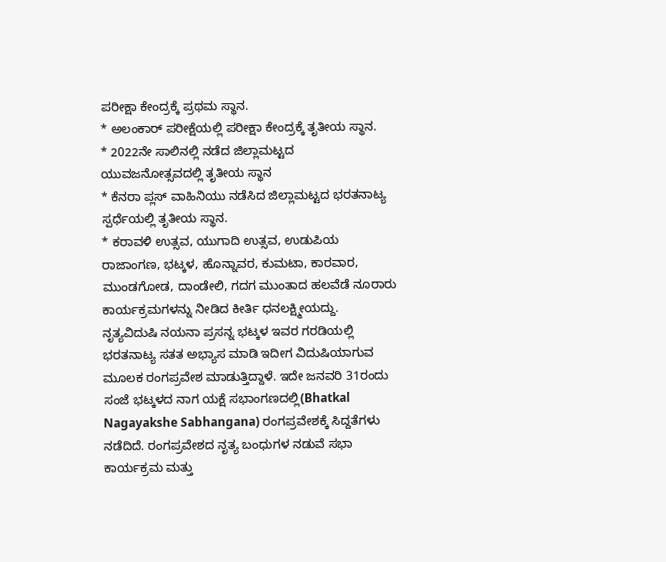ಪರೀಕ್ಷಾ ಕೇಂದ್ರಕ್ಕೆ ಪ್ರಥಮ ಸ್ಥಾನ.
* ಅಲಂಕಾರ್ ಪರೀಕ್ಷೆಯಲ್ಲಿ ಪರೀಕ್ಷಾ ಕೇಂದ್ರಕ್ಕೆ ತೃತೀಯ ಸ್ಥಾನ.
* 2022ನೇ ಸಾಲಿನಲ್ಲಿ ನಡೆದ ಜಿಲ್ಲಾಮಟ್ಟದ ಯುವಜನೋತ್ಸವದಲ್ಲಿ ತೃತೀಯ ಸ್ಥಾನ
* ಕೆನರಾ ಪ್ಲಸ್ ವಾಹಿನಿಯು ನಡೆಸಿದ ಜಿಲ್ಲಾಮಟ್ಟದ ಭರತನಾಟ್ಯ ಸ್ಪರ್ಧೆಯಲ್ಲಿ ತೃತೀಯ ಸ್ಥಾನ.
* ಕರಾವಳಿ ಉತ್ಸವ, ಯುಗಾದಿ ಉತ್ಸವ, ಉಡುಪಿಯ ರಾಜಾಂಗಣ, ಭಟ್ಕಳ, ಹೊನ್ನಾವರ, ಕುಮಟಾ, ಕಾರವಾರ, ಮುಂಡಗೋಡ, ದಾಂಡೇಲಿ, ಗದಗ ಮುಂತಾದ ಹಲವೆಡೆ ನೂರಾರು ಕಾರ್ಯಕ್ರಮಗಳನ್ನು ನೀಡಿದ ಕೀರ್ತಿ ಧನಲಕ್ಷ್ಮೀಯದ್ದು.
ನೃತ್ಯವಿದುಷಿ ನಯನಾ ಪ್ರಸನ್ನ ಭಟ್ಕಳ ಇವರ ಗರಡಿಯಲ್ಲಿ ಭರತನಾಟ್ಯ ಸತತ ಅಭ್ಯಾಸ ಮಾಡಿ ಇದೀಗ ವಿದುಷಿಯಾಗುವ ಮೂಲಕ ರಂಗಪ್ರವೇಶ ಮಾಡುತ್ತಿದ್ದಾಳೆ. ಇದೇ ಜನವರಿ 31ರಂದು ಸಂಜೆ ಭಟ್ಕಳದ ನಾಗ ಯಕ್ಷೆ ಸಭಾಂಗಣದಲ್ಲಿ(Bhatkal Nagayakshe Sabhangana) ರಂಗಪ್ರವೇಶಕ್ಕೆ ಸಿದ್ದತೆಗಳು ನಡೆದಿದೆ. ರಂಗಪ್ರವೇಶದ ನೃತ್ಯ ಬಂಧುಗಳ ನಡುವೆ ಸಭಾ ಕಾರ್ಯಕ್ರಮ ಮತ್ತು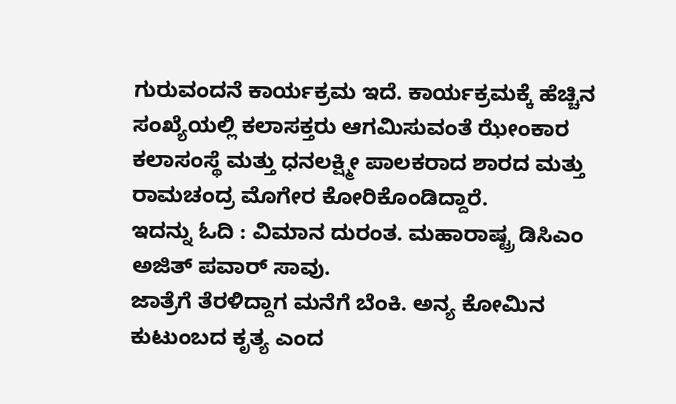ಗುರುವಂದನೆ ಕಾರ್ಯಕ್ರಮ ಇದೆ. ಕಾರ್ಯಕ್ರಮಕ್ಕೆ ಹೆಚ್ಚಿನ ಸಂಖ್ಯೆಯಲ್ಲಿ ಕಲಾಸಕ್ತರು ಆಗಮಿಸುವಂತೆ ಝೇಂಕಾರ ಕಲಾಸಂಸ್ಥೆ ಮತ್ತು ಧನಲಕ್ಷ್ಮೀ ಪಾಲಕರಾದ ಶಾರದ ಮತ್ತು ರಾಮಚಂದ್ರ ಮೊಗೇರ ಕೋರಿಕೊಂಡಿದ್ದಾರೆ.
ಇದನ್ನು ಓದಿ : ವಿಮಾನ ದುರಂತ. ಮಹಾರಾಷ್ಟ್ರ ಡಿಸಿಎಂ ಅಜಿತ್ ಪವಾರ್ ಸಾವು.
ಜಾತ್ರೆಗೆ ತೆರಳಿದ್ದಾಗ ಮನೆಗೆ ಬೆಂಕಿ. ಅನ್ಯ ಕೋಮಿನ ಕುಟುಂಬದ ಕೃತ್ಯ ಎಂದ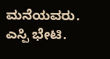ಮನೆಯವರು. ಎಸ್ಪಿ ಭೇಟಿ.